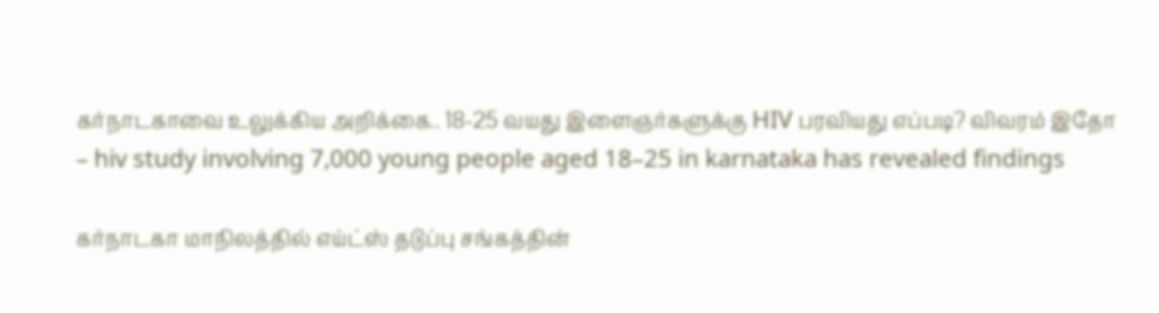கர்நாடகாவை உலுக்கிய அறிக்கை.. 18-25 வயது இளைஞர்களுக்கு HIV பரவியது எப்படி? விவரம் இதோ – hiv study involving 7,000 young people aged 18–25 in karnataka has revealed findings

கர்நாடகா மாநிலத்தில் எய்ட்ஸ் தடுப்பு சங்கத்தின்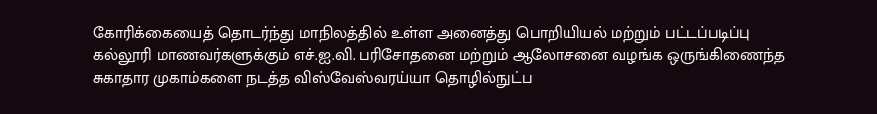கோரிக்கையைத் தொடர்ந்து மாநிலத்தில் உள்ள அனைத்து பொறியியல் மற்றும் பட்டப்படிப்பு கல்லூரி மாணவர்களுக்கும் எச்.ஐ.வி. பரிசோதனை மற்றும் ஆலோசனை வழங்க ஒருங்கிணைந்த சுகாதார முகாம்களை நடத்த விஸ்வேஸ்வரய்யா தொழில்நுட்ப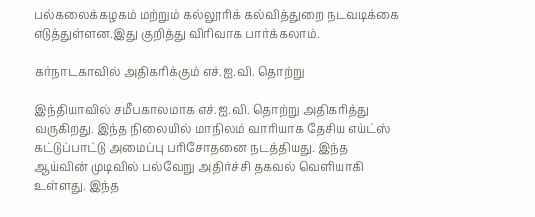பல்கலைக்கழகம் மற்றும் கல்லூரிக் கல்வித்துறை நடவடிக்கை எடுத்துள்ளன.இது குறித்து விரிவாக பார்க்கலாம்.

கர்நாடகாவில் அதிகரிக்கும் எச்.ஐ.வி. தொற்று

இந்தியாவில் சமீபகாலமாக எச்.ஐ.வி. தொற்று அதிகரித்து வருகிறது. இந்த நிலையில் மாநிலம் வாரியாக தேசிய எய்ட்ஸ் கட்டுப்பாட்டு அமைப்பு பரிசோதனை நடத்தியது. இந்த ஆய்வின் முடிவில் பல்வேறு அதிர்ச்சி தகவல் வெளியாகி உள்ளது. இந்த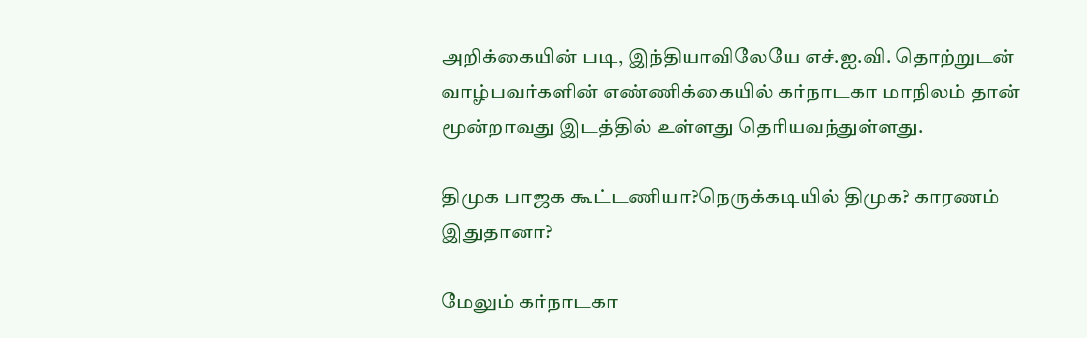அறிக்கையின் படி, இந்தியாவிலேயே எச்.ஐ.வி. தொற்றுடன் வாழ்பவர்களின் எண்ணிக்கையில் கர்நாடகா மாநிலம் தான் மூன்றாவது இடத்தில் உள்ளது தெரியவந்துள்ளது.

திமுக பாஜக கூட்டணியா?நெருக்கடியில் திமுக? காரணம் இதுதானா?

மேலும் கர்நாடகா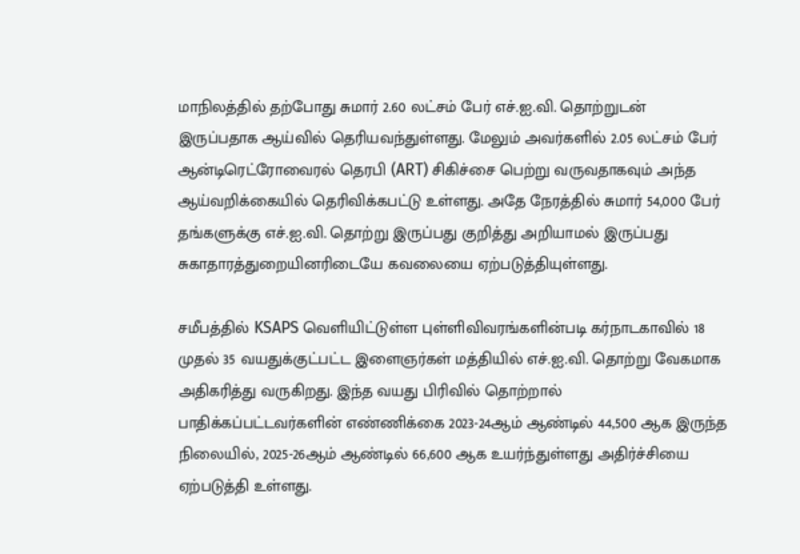மாநிலத்தில் தற்போது சுமார் 2.60 லட்சம் பேர் எச்.ஐ.வி. தொற்றுடன் இருப்பதாக ஆய்வில் தெரியவந்துள்ளது. மேலும் அவர்களில் 2.05 லட்சம் பேர் ஆன்டிரெட்ரோவைரல் தெரபி (ART) சிகிச்சை பெற்று வருவதாகவும் அந்த ஆய்வறிக்கையில் தெரிவிக்கபட்டு உள்ளது. அதே நேரத்தில் சுமார் 54,000 பேர் தங்களுக்கு எச்.ஐ.வி. தொற்று இருப்பது குறித்து அறியாமல் இருப்பது சுகாதாரத்துறையினரிடையே கவலையை ஏற்படுத்தியுள்ளது.

சமீபத்தில் KSAPS வெளியிட்டுள்ள புள்ளிவிவரங்களின்படி கர்நாடகாவில் 18 முதல் 35 வயதுக்குட்பட்ட இளைஞர்கள் மத்தியில் எச்.ஐ.வி. தொற்று வேகமாக அதிகரித்து வருகிறது. இந்த வயது பிரிவில் தொற்றால் பாதிக்கப்பட்டவர்களின் எண்ணிக்கை 2023-24ஆம் ஆண்டில் 44,500 ஆக இருந்த நிலையில், 2025-26ஆம் ஆண்டில் 66,600 ஆக உயர்ந்துள்ளது அதிர்ச்சியை ஏற்படுத்தி உள்ளது.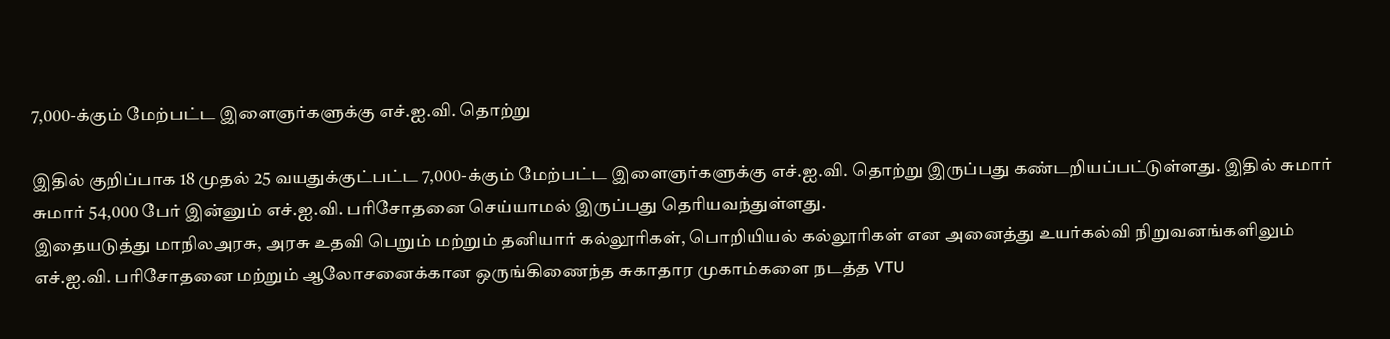7,000-க்கும் மேற்பட்ட இளைஞர்களுக்கு எச்.ஐ.வி. தொற்று

இதில் குறிப்பாக 18 முதல் 25 வயதுக்குட்பட்ட 7,000-க்கும் மேற்பட்ட இளைஞர்களுக்கு எச்.ஐ.வி. தொற்று இருப்பது கண்டறியப்பட்டுள்ளது. இதில் சுமார் சுமார் 54,000 பேர் இன்னும் எச்.ஐ.வி. பரிசோதனை செய்யாமல் இருப்பது தெரியவந்துள்ளது.
இதையடுத்து மாநிலஅரசு, அரசு உதவி பெறும் மற்றும் தனியார் கல்லூரிகள், பொறியியல் கல்லூரிகள் என அனைத்து உயர்கல்வி நிறுவனங்களிலும் எச்.ஐ.வி. பரிசோதனை மற்றும் ஆலோசனைக்கான ஒருங்கிணைந்த சுகாதார முகாம்களை நடத்த VTU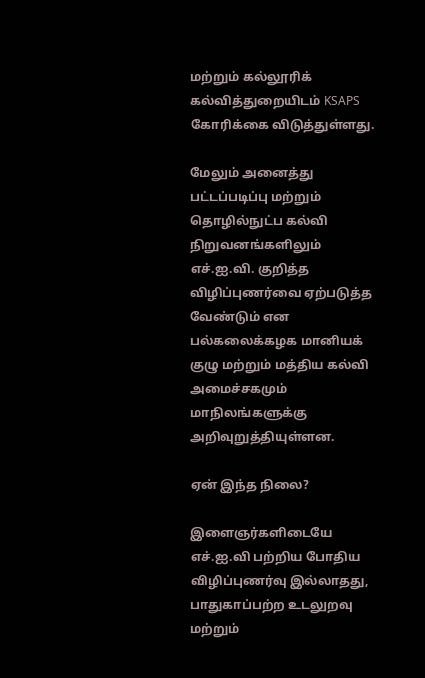மற்றும் கல்லூரிக் கல்வித்துறையிடம் KSAPS கோரிக்கை விடுத்துள்ளது.

மேலும் அனைத்து பட்டப்படிப்பு மற்றும் தொழில்நுட்ப கல்வி நிறுவனங்களிலும் எச்.ஐ.வி. குறித்த விழிப்புணர்வை ஏற்படுத்த வேண்டும் என பல்கலைக்கழக மானியக் குழு மற்றும் மத்திய கல்வி அமைச்சகமும் மாநிலங்களுக்கு அறிவுறுத்தியுள்ளன.

ஏன் இந்த நிலை?

இளைஞர்களிடையே எச்.ஐ.வி பற்றிய போதிய விழிப்புணர்வு இல்லாதது, பாதுகாப்பற்ற உடலுறவு மற்றும்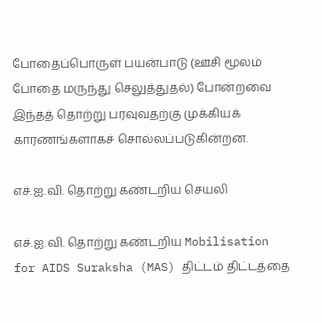போதைப்பொருள் பயன்பாடு (ஊசி மூலம் போதை மருந்து செலுத்துதல்) போன்றவை இந்தத் தொற்று பரவுவதற்கு முக்கியக் காரணங்களாகச் சொல்லப்படுகின்றன.

எச்.ஐ.வி. தொற்று கண்டறிய செயலி

எச்.ஐ.வி. தொற்று கண்டறிய Mobilisation for AIDS Suraksha (MAS) திட்டம் திட்டத்தை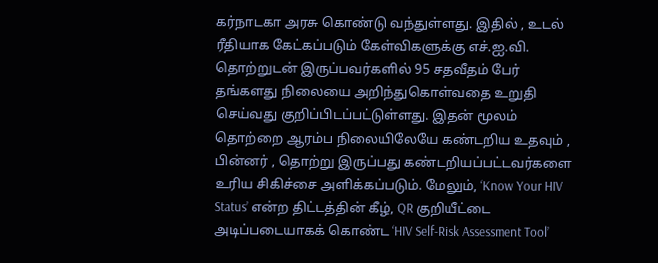கர்நாடகா அரசு கொண்டு வந்துள்ளது. இதில் , உடல் ரீதியாக கேட்கப்படும் கேள்விகளுக்கு எச்.ஐ.வி. தொற்றுடன் இருப்பவர்களில் 95 சதவீதம் பேர் தங்களது நிலையை அறிந்துகொள்வதை உறுதி செய்வது குறிப்பிடப்பட்டுள்ளது. இதன் மூலம் தொற்றை ஆரம்ப நிலையிலேயே கண்டறிய உதவும் , பின்னர் , தொற்று இருப்பது கண்டறியப்பட்டவர்களை உரிய சிகிச்சை அளிக்கப்படும். மேலும், ‘Know Your HIV Status’ என்ற திட்டத்தின் கீழ், QR குறியீட்டை அடிப்படையாகக் கொண்ட ‘HIV Self-Risk Assessment Tool’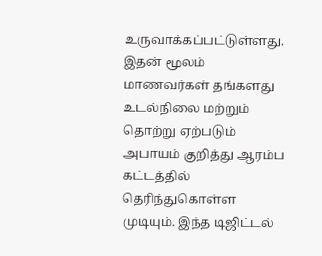உருவாக்கப்பட்டுள்ளது. இதன் மூலம் மாணவர்கள் தங்களது உடல்நிலை மற்றும் தொற்று ஏற்படும் அபாயம் குறித்து ஆரம்ப கட்டத்தில் தெரிந்துகொள்ள முடியும். இந்த டிஜிட்டல்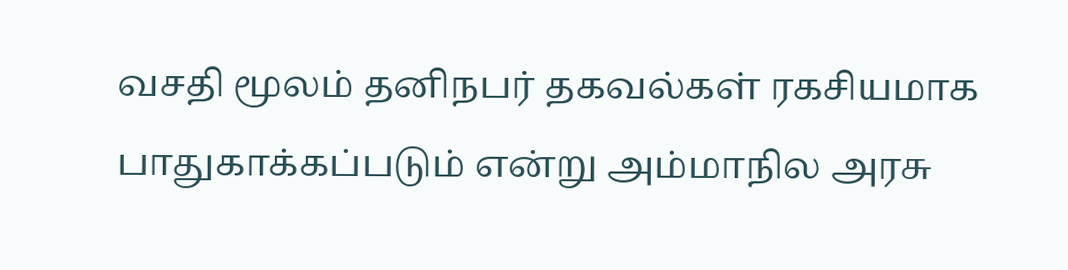வசதி மூலம் தனிநபர் தகவல்கள் ரகசியமாக பாதுகாக்கப்படும் என்று அம்மாநில அரசு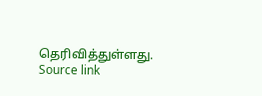தெரிவித்துள்ளது.
Source link